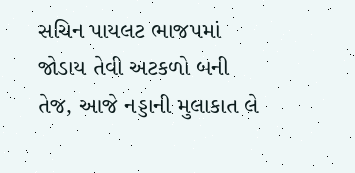સચિન પાયલટ ભાજપમાં જોડાય તેવી અટકળો બની તેજ, આજે નડ્ડાની મુલાકાત લે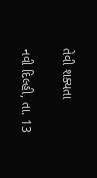તેવી શક્યતા

નવી દિલ્હી, તા. 13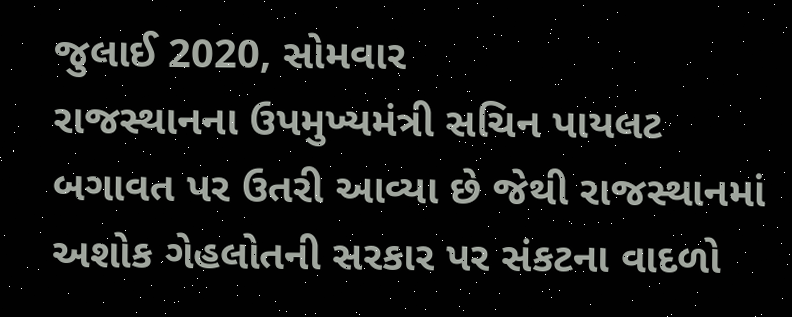જુલાઈ 2020, સોમવાર
રાજસ્થાનના ઉપમુખ્યમંત્રી સચિન પાયલટ બગાવત પર ઉતરી આવ્યા છે જેથી રાજસ્થાનમાં અશોક ગેહલોતની સરકાર પર સંકટના વાદળો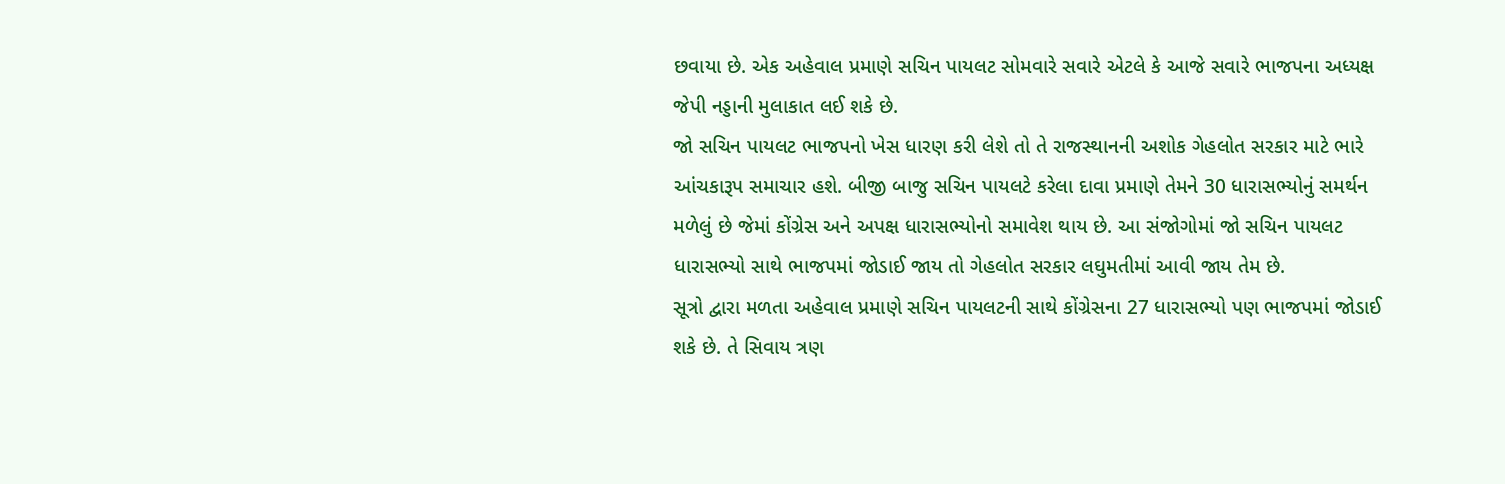છવાયા છે. એક અહેવાલ પ્રમાણે સચિન પાયલટ સોમવારે સવારે એટલે કે આજે સવારે ભાજપના અધ્યક્ષ જેપી નડ્ડાની મુલાકાત લઈ શકે છે.
જો સચિન પાયલટ ભાજપનો ખેસ ધારણ કરી લેશે તો તે રાજસ્થાનની અશોક ગેહલોત સરકાર માટે ભારે આંચકારૂપ સમાચાર હશે. બીજી બાજુ સચિન પાયલટે કરેલા દાવા પ્રમાણે તેમને 30 ધારાસભ્યોનું સમર્થન મળેલું છે જેમાં કોંગ્રેસ અને અપક્ષ ધારાસભ્યોનો સમાવેશ થાય છે. આ સંજોગોમાં જો સચિન પાયલટ ધારાસભ્યો સાથે ભાજપમાં જોડાઈ જાય તો ગેહલોત સરકાર લઘુમતીમાં આવી જાય તેમ છે.
સૂત્રો દ્વારા મળતા અહેવાલ પ્રમાણે સચિન પાયલટની સાથે કોંગ્રેસના 27 ધારાસભ્યો પણ ભાજપમાં જોડાઈ શકે છે. તે સિવાય ત્રણ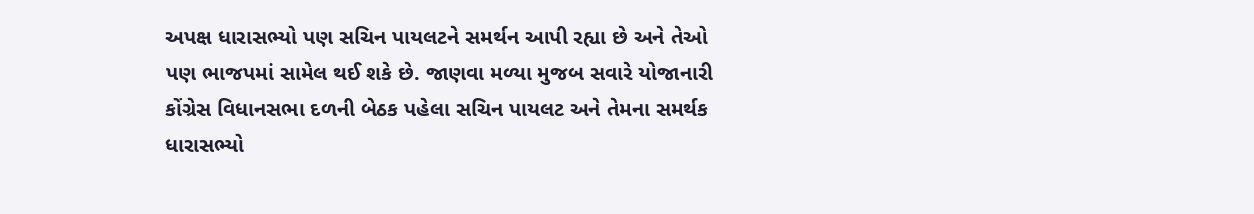અપક્ષ ધારાસભ્યો પણ સચિન પાયલટને સમર્થન આપી રહ્યા છે અને તેઓ પણ ભાજપમાં સામેલ થઈ શકે છે. જાણવા મળ્યા મુજબ સવારે યોજાનારી કોંગ્રેસ વિધાનસભા દળની બેઠક પહેલા સચિન પાયલટ અને તેમના સમર્થક ધારાસભ્યો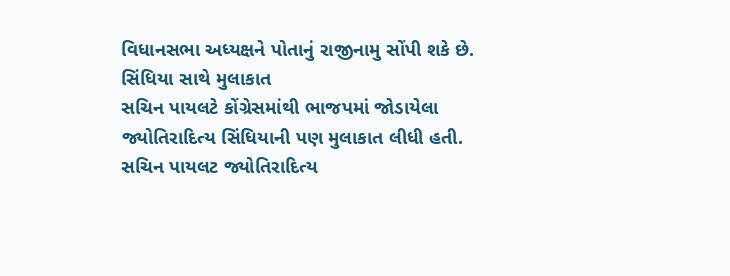વિધાનસભા અધ્યક્ષને પોતાનું રાજીનામુ સોંપી શકે છે.
સિંધિયા સાથે મુલાકાત
સચિન પાયલટે કોંગ્રેસમાંથી ભાજપમાં જોડાયેલા જ્યોતિરાદિત્ય સિંધિયાની પણ મુલાકાત લીધી હતી. સચિન પાયલટ જ્યોતિરાદિત્ય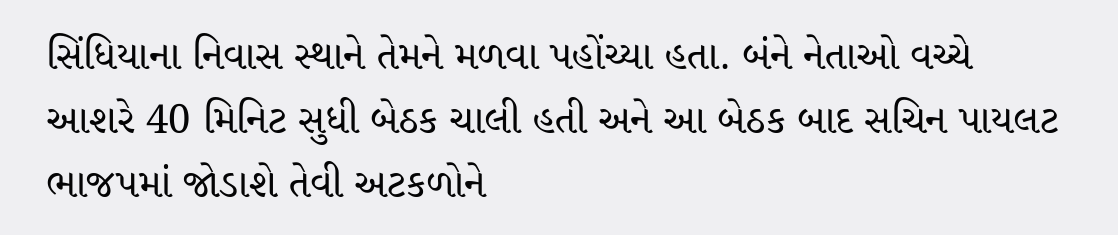સિંધિયાના નિવાસ સ્થાને તેમને મળવા પહોંચ્યા હતા. બંને નેતાઓ વચ્ચે આશરે 40 મિનિટ સુધી બેઠક ચાલી હતી અને આ બેઠક બાદ સચિન પાયલટ ભાજપમાં જોડાશે તેવી અટકળોને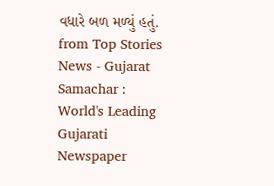વધારે બળ મળ્યું હતું.
from Top Stories News - Gujarat Samachar : World's Leading Gujarati Newspaper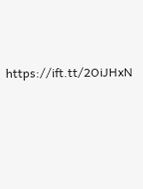https://ift.tt/2OiJHxN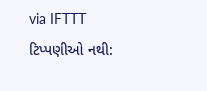via IFTTT
ટિપ્પણીઓ નથી: